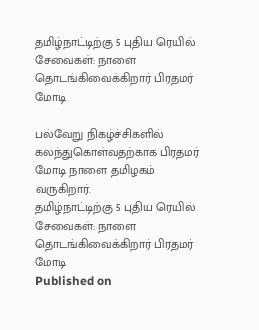தமிழ்நாட்டிற்கு 5 புதிய ரெயில் சேவைகள்: நாளை தொடங்கிவைக்கிறார் பிரதமர் மோடி

பல்வேறு நிகழ்ச்சிகளில் கலந்துகொள்வதற்காக பிரதமர் மோடி நாளை தமிழகம் வருகிறார்.
தமிழ்நாட்டிற்கு 5 புதிய ரெயில் சேவைகள்: நாளை தொடங்கிவைக்கிறார் பிரதமர் மோடி
Published on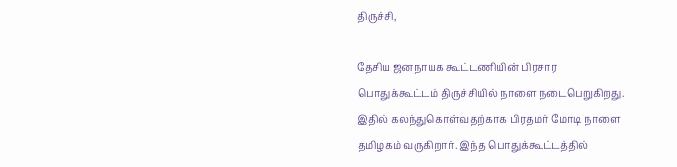திருச்சி,

தேசிய ஜனநாயக கூட்டணியின் பிரசார பொதுக்கூட்டம் திருச்சியில் நாளை நடைபெறுகிறது. இதில் கலந்துகொள்வதற்காக பிரதமர் மோடி நாளை தமிழகம் வருகிறார். இந்த பொதுக்கூட்டத்தில்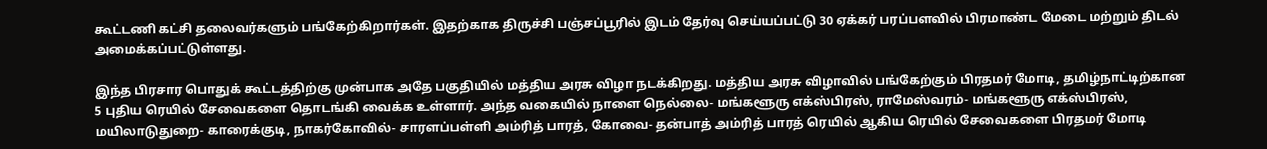கூட்டணி கட்சி தலைவர்களும் பங்கேற்கிறார்கள். இதற்காக திருச்சி பஞ்சப்பூரில் இடம் தேர்வு செய்யப்பட்டு 30 ஏக்கர் பரப்பளவில் பிரமாண்ட மேடை மற்றும் திடல் அமைக்கப்பட்டுள்ளது.

இந்த பிரசார பொதுக் கூட்டத்திற்கு முன்பாக அதே பகுதியில் மத்திய அரசு விழா நடக்கிறது. மத்திய அரசு விழாவில் பங்கேற்கும் பிரதமர் மோடி, தமிழ்நாட்டிற்கான 5 புதிய ரெயில் சேவைகளை தொடங்கி வைக்க உள்ளார். அந்த வகையில் நாளை நெல்லை- மங்களூரு எக்ஸ்பிரஸ், ராமேஸ்வரம்- மங்களூரு எக்ஸ்பிரஸ், மயிலாடுதுறை- காரைக்குடி, நாகர்கோவில்- சாரளப்பள்ளி அம்ரித் பாரத், கோவை- தன்பாத் அம்ரித் பாரத் ரெயில் ஆகிய ரெயில் சேவைகளை பிரதமர் மோடி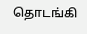தொடங்கி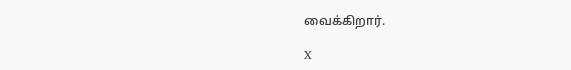வைக்கிறார்.

X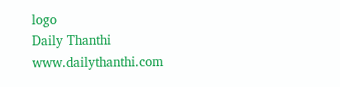logo
Daily Thanthi
www.dailythanthi.com